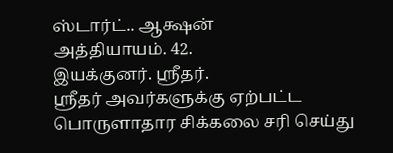ஸ்டார்ட்.. ஆக்ஷன்
அத்தியாயம். 42.
இயக்குனர். ஸ்ரீதர்.
ஸ்ரீதர் அவர்களுக்கு ஏற்பட்ட பொருளாதார சிக்கலை சரி செய்து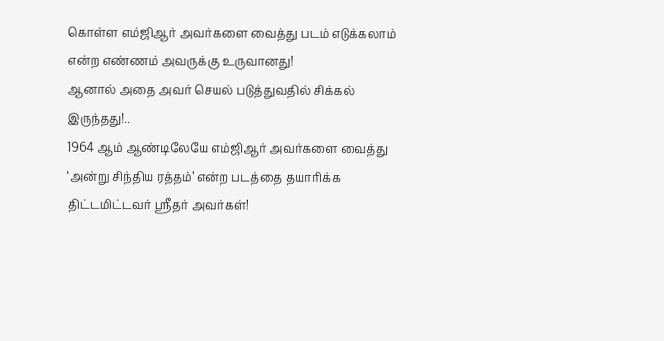கொள்ள எம்ஜிஆர் அவர்களை வைத்து படம் எடுக்கலாம் என்ற எண்ணம் அவருக்கு உருவானது!
ஆனால் அதை அவர் செயல் படுத்துவதில் சிக்கல் இருந்தது!..
1964 ஆம் ஆண்டிலேயே எம்ஜிஆர் அவர்களை வைத்து ‘அன்று சிந்திய ரத்தம்’ என்ற படத்தை தயாரிக்க திட்டமிட்டவர் ஸ்ரீதர் அவர்கள்!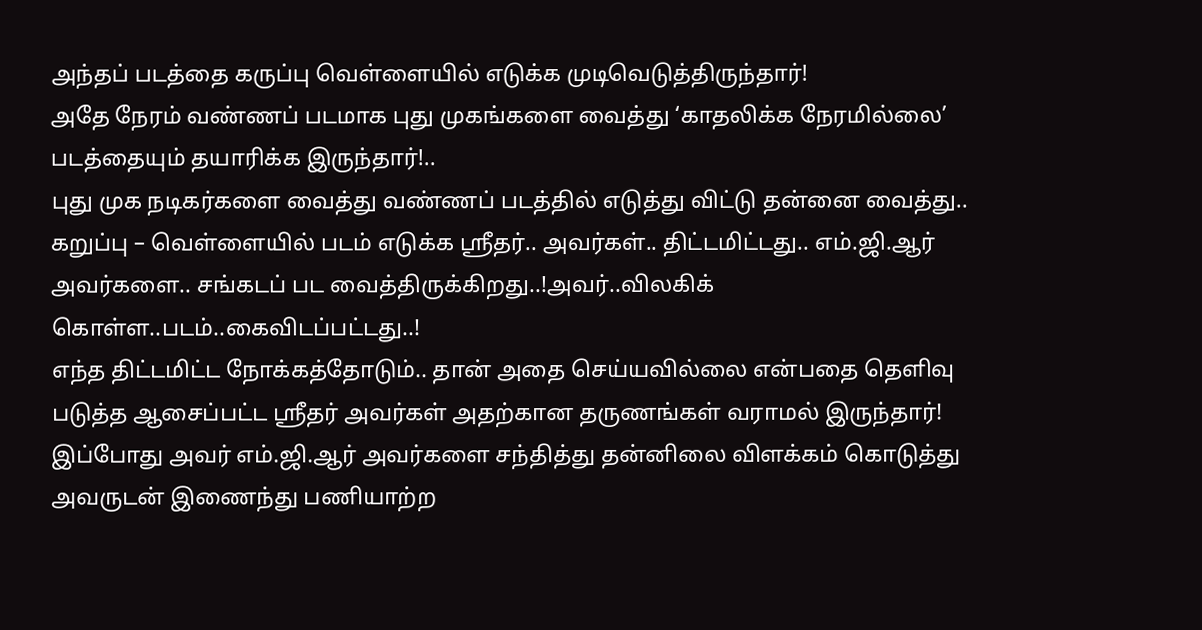அந்தப் படத்தை கருப்பு வெள்ளையில் எடுக்க முடிவெடுத்திருந்தார்!
அதே நேரம் வண்ணப் படமாக புது முகங்களை வைத்து ‘காதலிக்க நேரமில்லை’ படத்தையும் தயாரிக்க இருந்தார்!..
புது முக நடிகர்களை வைத்து வண்ணப் படத்தில் எடுத்து விட்டு தன்னை வைத்து.. கறுப்பு – வெள்ளையில் படம் எடுக்க ஸ்ரீதர்.. அவர்கள்.. திட்டமிட்டது.. எம்.ஜி.ஆர் அவர்களை.. சங்கடப் பட வைத்திருக்கிறது..!அவர்..விலகிக் கொள்ள..படம்..கைவிடப்பட்டது..!
எந்த திட்டமிட்ட நோக்கத்தோடும்.. தான் அதை செய்யவில்லை என்பதை தெளிவு படுத்த ஆசைப்பட்ட ஸ்ரீதர் அவர்கள் அதற்கான தருணங்கள் வராமல் இருந்தார்!
இப்போது அவர் எம்.ஜி.ஆர் அவர்களை சந்தித்து தன்னிலை விளக்கம் கொடுத்து அவருடன் இணைந்து பணியாற்ற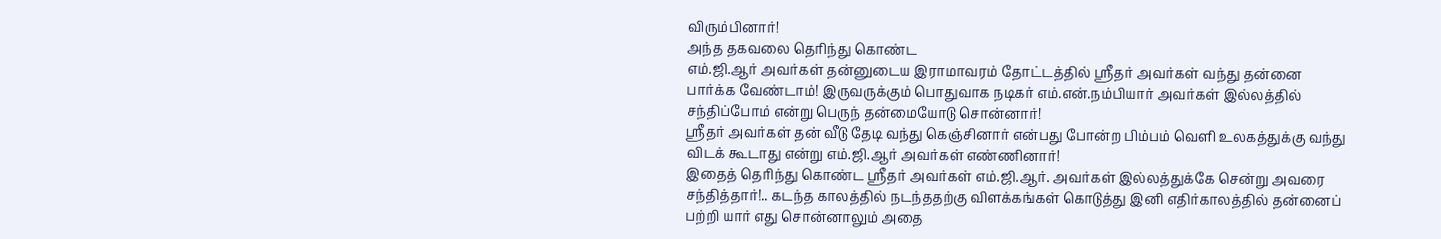விரும்பினார்!
அந்த தகவலை தெரிந்து கொண்ட
எம்.ஜி.ஆர் அவர்கள் தன்னுடைய இராமாவரம் தோட்டத்தில் ஸ்ரீதர் அவர்கள் வந்து தன்னை பார்க்க வேண்டாம்! இருவருக்கும் பொதுவாக நடிகர் எம்.என்.நம்பியார் அவர்கள் இல்லத்தில் சந்திப்போம் என்று பெருந் தன்மையோடு சொன்னார்!
ஸ்ரீதர் அவர்கள் தன் வீடு தேடி வந்து கெஞ்சினார் என்பது போன்ற பிம்பம் வெளி உலகத்துக்கு வந்து விடக் கூடாது என்று எம்.ஜி.ஆர் அவர்கள் எண்ணினார்!
இதைத் தெரிந்து கொண்ட ஸ்ரீதர் அவர்கள் எம்.ஜி.ஆர். அவர்கள் இல்லத்துக்கே சென்று அவரை சந்தித்தார்!.. கடந்த காலத்தில் நடந்ததற்கு விளக்கங்கள் கொடுத்து இனி எதிர்காலத்தில் தன்னைப் பற்றி யார் எது சொன்னாலும் அதை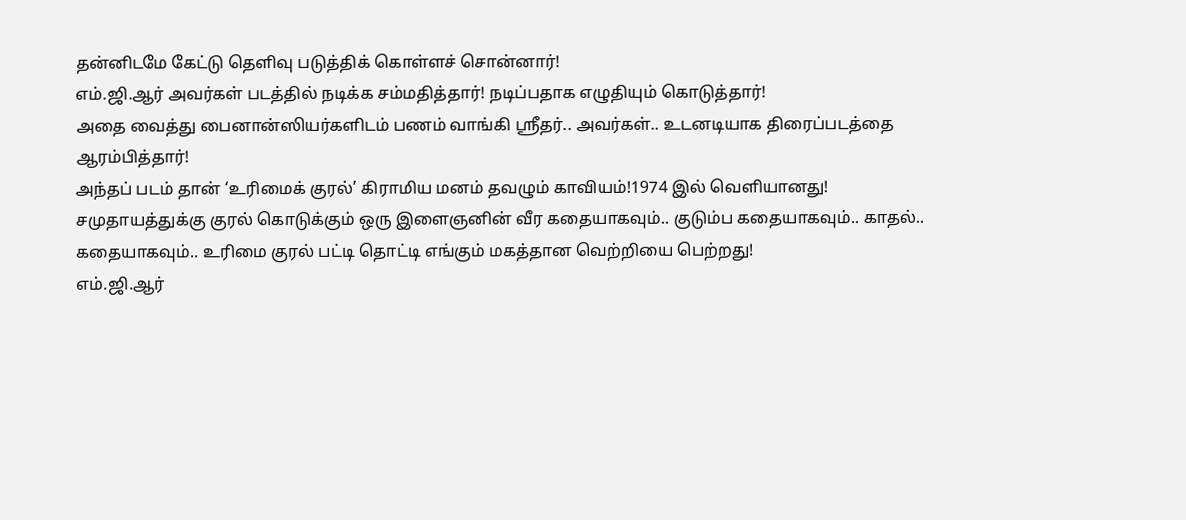தன்னிடமே கேட்டு தெளிவு படுத்திக் கொள்ளச் சொன்னார்!
எம்.ஜி.ஆர் அவர்கள் படத்தில் நடிக்க சம்மதித்தார்! நடிப்பதாக எழுதியும் கொடுத்தார்!
அதை வைத்து பைனான்ஸியர்களிடம் பணம் வாங்கி ஸ்ரீதர்.. அவர்கள்.. உடனடியாக திரைப்படத்தை ஆரம்பித்தார்!
அந்தப் படம் தான் ‘உரிமைக் குரல்’ கிராமிய மனம் தவழும் காவியம்!1974 இல் வெளியானது!
சமுதாயத்துக்கு குரல் கொடுக்கும் ஒரு இளைஞனின் வீர கதையாகவும்.. குடும்ப கதையாகவும்.. காதல்.. கதையாகவும்.. உரிமை குரல் பட்டி தொட்டி எங்கும் மகத்தான வெற்றியை பெற்றது!
எம்.ஜி.ஆர்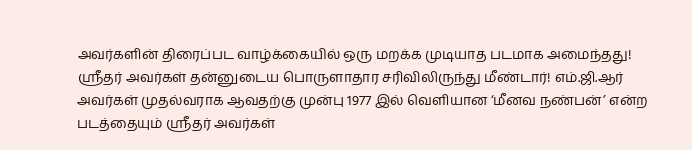அவர்களின் திரைப்பட வாழ்க்கையில் ஒரு மறக்க முடியாத படமாக அமைந்தது!
ஸ்ரீதர் அவர்கள் தன்னுடைய பொருளாதார சரிவிலிருந்து மீண்டார்! எம்.ஜி.ஆர் அவர்கள் முதல்வராக ஆவதற்கு முன்பு 1977 இல் வெளியான ‘மீனவ நண்பன்’ என்ற படத்தையும் ஸ்ரீதர் அவர்கள்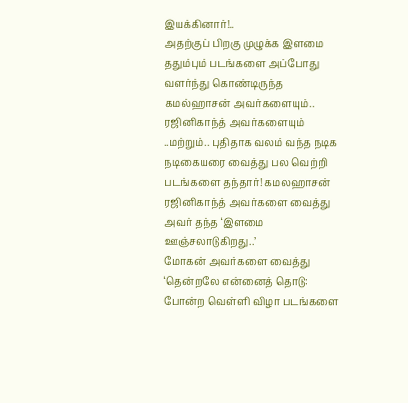இயக்கினார்!..
அதற்குப் பிறகு முழுக்க இளமை ததும்பும் படங்களை அப்போது வளர்ந்து கொண்டிருந்த கமல்ஹாசன் அவர்களையும்.. ரஜினிகாந்த் அவர்களையும் ..மற்றும்.. புதிதாக வலம் வந்த நடிக நடிகையரை வைத்து பல வெற்றி படங்களை தந்தார்! கமலஹாசன் ரஜினிகாந்த் அவர்களை வைத்து அவர் தந்த ‘இளமை ஊஞ்சலாடுகிறது..’
மோகன் அவர்களை வைத்து ‘தென்றலே என்னைத் தொடு: போன்ற வெள்ளி விழா படங்களை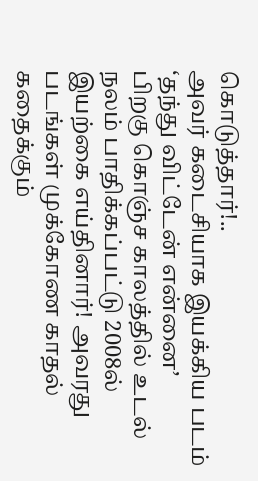கொடுத்தார்!..
அவர் கடைசியாக இயக்கிய படம் ‘தந்து விட்டேன் என்னை’
பிறகு கொஞ்ச காலத்தில் உடல் நலம் பாதிக்கப்பட்டு 2008ல் இயற்கை எய்தினார்! அவரது படங்கள் முக்கோண காதல் கதைக்கும்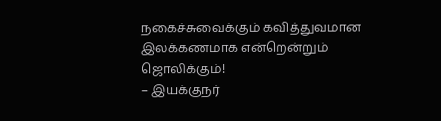நகைச்சுவைக்கும் கவித்துவமான இலக்கணமாக என்றென்றும் ஜொலிக்கும்!
– இயக்குநர்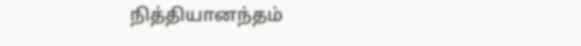நித்தியானந்தம்